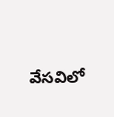వేసవిలో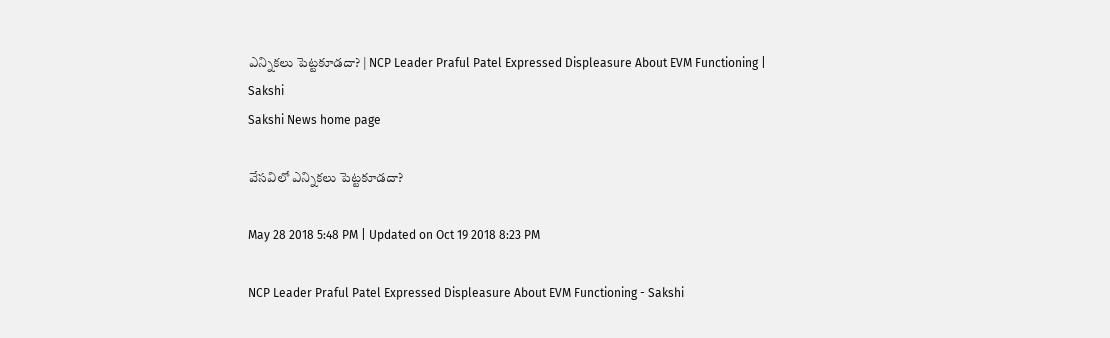ఎన్నికలు పెట్టకూడదా? | NCP Leader Praful Patel Expressed Displeasure About EVM Functioning | Sakshi
Sakshi News home page

వేసవిలో ఎన్నికలు పెట్టకూడదా?

May 28 2018 5:48 PM | Updated on Oct 19 2018 8:23 PM

NCP Leader Praful Patel Expressed Displeasure About EVM Functioning - Sakshi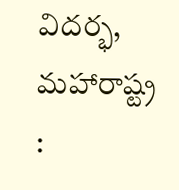విదర్భ, మహారాష్ట్ర :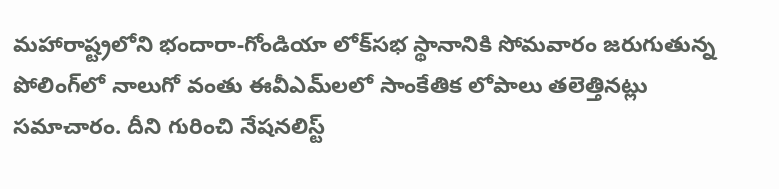మహారాష్ట్రలోని భందారా-గోండియా లోక్‌సభ స్థానానికి సోమవారం జరుగుతున్న పోలింగ్‌లో నాలుగో వంతు ఈవీఎమ్‌లలో సాంకేతిక లోపాలు తలెత్తినట్లు సమాచారం. దీని గురించి నేషనలిస్ట్‌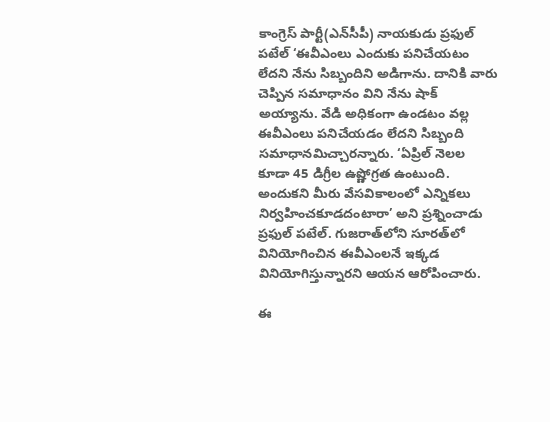కాంగ్రెస్‌ పార్టీ(ఎన్‌సీపీ) నాయకుడు ప్రఫుల్‌ పటేల్‌ ‘ఈవీఎంలు ఎందుకు పనిచేయటం లేదని నేను సిబ్బందిని అడిగాను. దానికి వారు చెప్పిన సమాధానం విని నేను షాక్‌ అయ్యాను. వేడి అధికంగా ఉండటం వల్ల ఈవీఎంలు పనిచేయడం లేదని సిబ్బంది సమాధానమిచ్చారన్నారు. ‘ఏప్రిల్‌ నెలల కూడా 45 డిగ్రీల ఉష్ణోగ్రత ఉంటుంది. అందుకని మీరు వేసవికాలంలో ఎన్నికలు నిర్వహించకూడదంటారా’ అని ప్రశ్నించాడు ప్రఫుల్‌ పటేల్‌. గుజరాత్‌లోని సూరత్‌లో వినియోగించిన ఈవీఎంలనే ఇక్కడ వినియోగిస్తున్నారని ఆయన ఆరోపించారు.

ఈ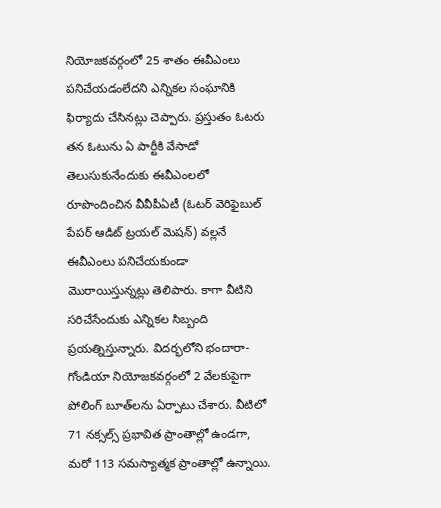నియోజకవర్గంలో 25 శాతం ఈవీఎంలు పనిచేయడంలేదని ఎన్నికల సంఘానికి ఫిర్యాదు చేసినట్లు చెప్పారు. ప్రస్తుతం ఓటరు తన ఓటును ఏ పార్టీకి వేసాడో తెలుసుకునేందుకు ఈవీఎంలలో రూపొందించిన వీవీపీఏటీ (ఓటర్‌ వెరిఫైబుల్‌ పేపర్‌ ఆడిట్‌ ట్రయల్‌ మెషన్‌) వల్లనే ఈవీఎంలు పనిచేయకుండా మొరాయిస్తున్నట్లు తెలిపారు. కాగా వీటిని సరిచేసేందుకు ఎన్నికల సిబ్బంది ప్రయత్నిస్తున్నారు. విదర్భలోని భందారా-గోండియా నియోజకవర్గంలో 2 వేలకుపైగా పోలింగ్‌ బూత్‌లను ఏర్పాటు చేశారు. వీటిలో 71 నక్సల్స్‌ ప్రభావిత ప్రాంతాల్లో ఉండగా, మరో 113 సమస్యాత్మక ప్రాంతాల్లో ఉన్నాయి.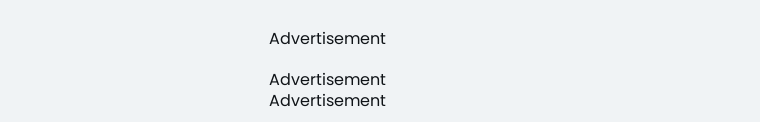Advertisement

Advertisement
Advertisement